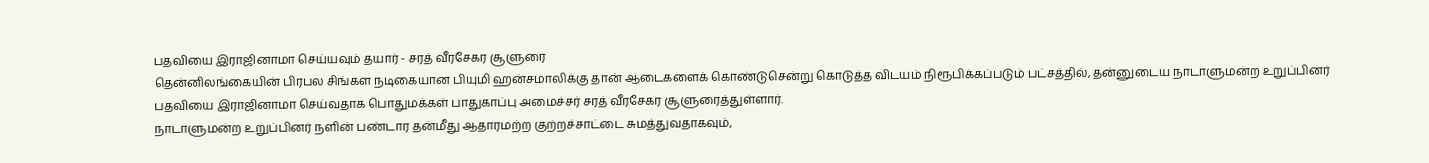பதவியை இராஜினாமா செய்யவும் தயார் - சரத் வீரசேகர சூளுரை
தென்னிலங்கையின் பிரபல சிங்கள நடிகையான பியுமி ஹன்சமாலிக்கு தான் ஆடைகளைக் கொண்டுசென்று கொடுத்த விடயம் நிரூபிக்கப்படும் பட்சத்தில், தன்னுடைய நாடாளுமன்ற உறுப்பினர் பதவியை இராஜினாமா செய்வதாக பொதுமக்கள் பாதுகாப்பு அமைச்சர் சரத் வீரசேகர சூளுரைத்துள்ளார்.
நாடாளுமன்ற உறுப்பினர் நளின் பண்டார தன்மீது ஆதாரமற்ற குற்றச்சாட்டை சுமத்துவதாகவும்,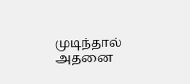முடிந்தால் அதனை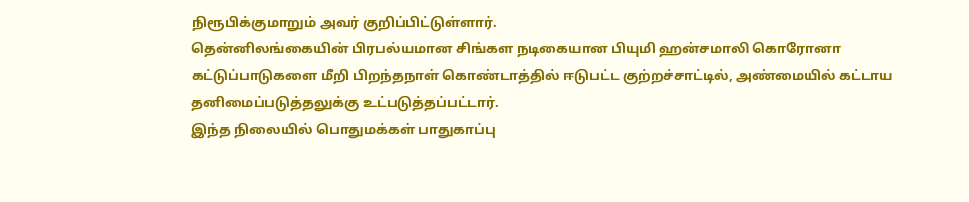நிரூபிக்குமாறும் அவர் குறிப்பிட்டுள்ளார்.
தென்னிலங்கையின் பிரபல்யமான சிங்கள நடிகையான பியுமி ஹன்சமாலி கொரோனா கட்டுப்பாடுகளை மீறி பிறந்தநாள் கொண்டாத்தில் ஈடுபட்ட குற்றச்சாட்டில், அண்மையில் கட்டாய தனிமைப்படுத்தலுக்கு உட்படுத்தப்பட்டார்.
இந்த நிலையில் பொதுமக்கள் பாதுகாப்பு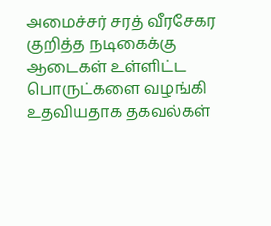அமைச்சர் சரத் வீரசேகர குறித்த நடிகைக்கு ஆடைகள் உள்ளிட்ட பொருட்களை வழங்கி உதவியதாக தகவல்கள்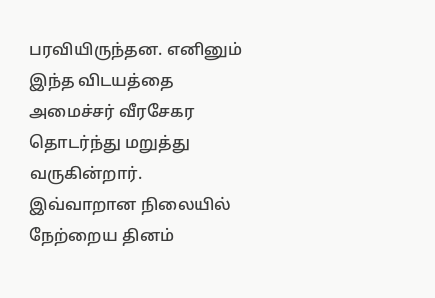பரவியிருந்தன. எனினும் இந்த விடயத்தை அமைச்சர் வீரசேகர தொடர்ந்து மறுத்து வருகின்றார்.
இவ்வாறான நிலையில் நேற்றைய தினம்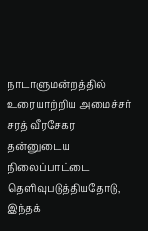நாடாளுமன்றத்தில் உரையாற்றிய அமைச்சர் சரத் வீரசேகர தன்னுடைய நிலைப்பாட்டை தெளிவுபடுத்தியதோடு, இந்தக்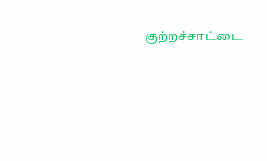குற்றச்சாட்டை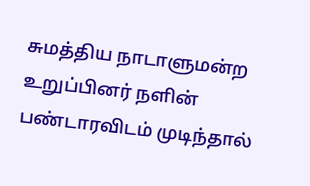சுமத்திய நாடாளுமன்ற உறுப்பினர் நளின் பண்டாரவிடம் முடிந்தால்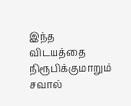இந்த விடயத்தை நிரூபிக்குமாறும் சவால்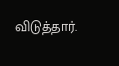விடுத்தார்.